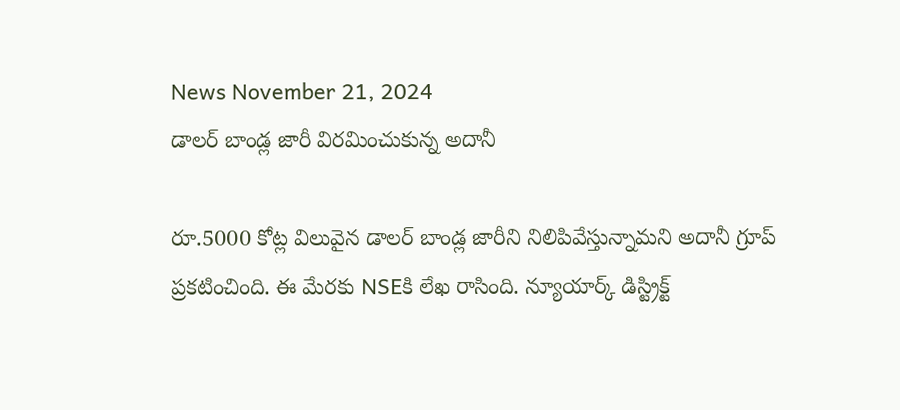News November 21, 2024
డాలర్ బాండ్ల జారీ విరమించుకున్న అదానీ

రూ.5000 కోట్ల విలువైన డాలర్ బాండ్ల జారీని నిలిపివేస్తున్నామని అదానీ గ్రూప్ ప్రకటించింది. ఈ మేరకు NSEకి లేఖ రాసింది. న్యూయార్క్ డిస్ట్రిక్ట్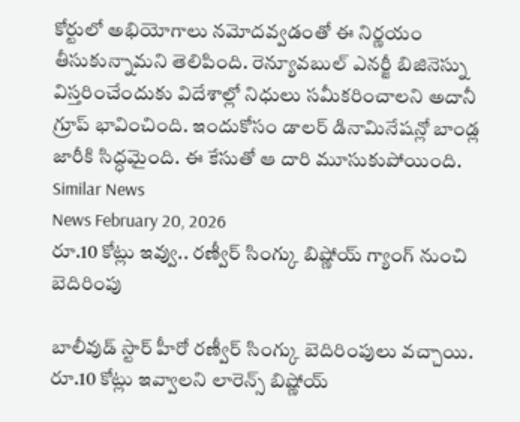కోర్టులో అభియోగాలు నమోదవ్వడంతో ఈ నిర్ణయం తీసుకున్నామని తెలిపింది. రెన్యూవబుల్ ఎనర్జీ బిజినెస్ను విస్తరించేందుకు విదేశాల్లో నిధులు సమీకరించాలని అదానీ గ్రూప్ భావించింది. ఇందుకోసం డాలర్ డినామినేషన్లో బాండ్ల జారీకి సిద్ధమైంది. ఈ కేసుతో ఆ దారి మూసుకుపోయింది.
Similar News
News February 20, 2026
రూ.10 కోట్లు ఇవ్వు.. రణ్వీర్ సింగ్కు బిష్ణోయ్ గ్యాంగ్ నుంచి బెదిరింపు

బాలీవుడ్ స్టార్ హీరో రణ్వీర్ సింగ్కు బెదిరింపులు వచ్చాయి. రూ.10 కోట్లు ఇవ్వాలని లారెన్స్ బిష్ణోయ్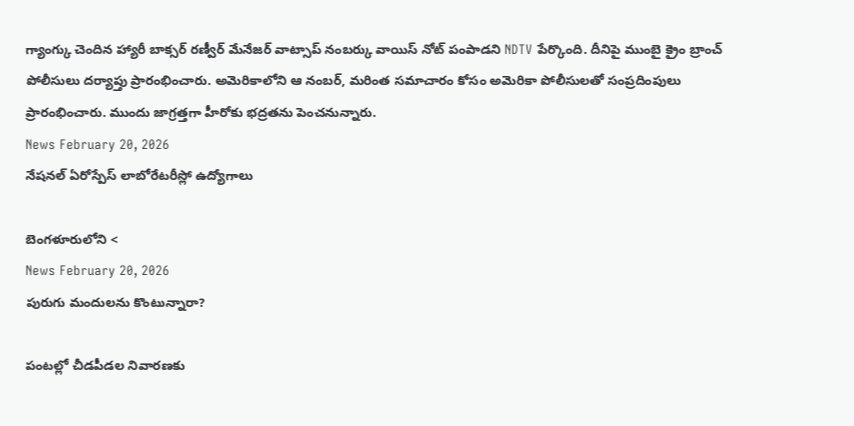గ్యాంగ్కు చెందిన హ్యారీ బాక్సర్ రణ్వీర్ మేనేజర్ వాట్సాప్ నంబర్కు వాయిస్ నోట్ పంపాడని NDTV పేర్కొంది. దీనిపై ముంబై క్రైం బ్రాంచ్ పోలీసులు దర్యాప్తు ప్రారంభించారు. అమెరికాలోని ఆ నంబర్, మరింత సమాచారం కోసం అమెరికా పోలీసులతో సంప్రదింపులు ప్రారంభించారు. ముందు జాగ్రత్తగా హీరోకు భద్రతను పెంచనున్నారు.
News February 20, 2026
నేషనల్ ఏరోస్పేస్ లాబోరేటరీస్లో ఉద్యోగాలు

బెంగళూరులోని <
News February 20, 2026
పురుగు మందులను కొంటున్నారా?

పంటల్లో చీడపీడల నివారణకు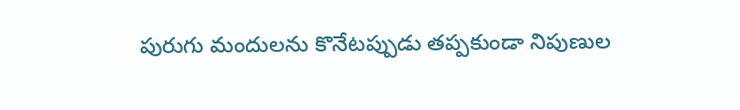పురుగు మందులను కొనేటప్పుడు తప్పకుండా నిపుణుల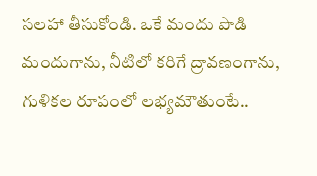సలహా తీసుకోండి. ఒకే మందు పొడి మందుగాను, నీటిలో కరిగే ద్రావణంగాను, గుళికల రూపంలో లభ్యమౌతుంటే..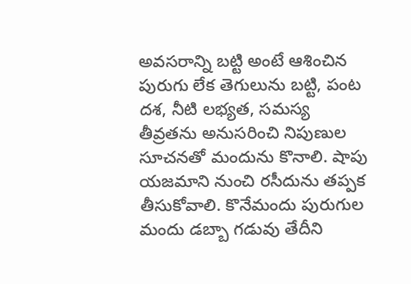అవసరాన్ని బట్టి అంటే ఆశించిన పురుగు లేక తెగులును బట్టి, పంట దశ, నీటి లభ్యత, సమస్య తీవ్రతను అనుసరించి నిపుణుల సూచనతో మందును కొనాలి. షాపు యజమాని నుంచి రసీదును తప్పక తీసుకోవాలి. కొనేమందు పురుగుల మందు డబ్బా గడువు తేదీని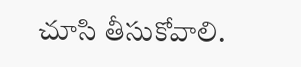చూసి తీసుకోవాలి.